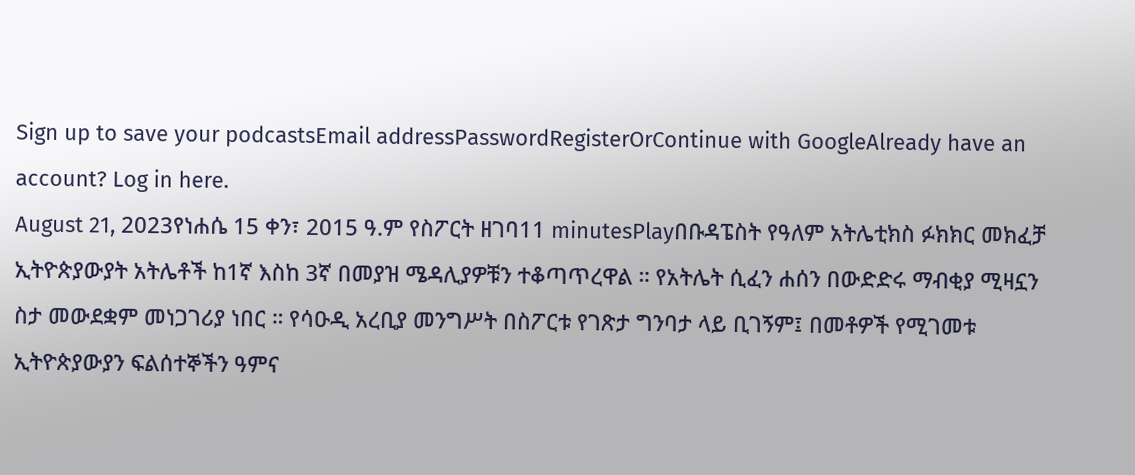Sign up to save your podcastsEmail addressPasswordRegisterOrContinue with GoogleAlready have an account? Log in here.
August 21, 2023የነሐሴ 15 ቀን፣ 2015 ዓ.ም የስፖርት ዘገባ11 minutesPlayበቡዳፔስት የዓለም አትሌቲክስ ፉክክር መክፈቻ ኢትዮጵያውያት አትሌቶች ከ1ኛ እስከ 3ኛ በመያዝ ሜዳሊያዎቹን ተቆጣጥረዋል ። የአትሌት ሲፈን ሐሰን በውድድሩ ማብቂያ ሚዛኗን ስታ መውደቋም መነጋገሪያ ነበር ። የሳዑዲ አረቢያ መንግሥት በስፖርቱ የገጽታ ግንባታ ላይ ቢገኝም፤ በመቶዎች የሚገመቱ ኢትዮጵያውያን ፍልሰተኞችን ዓምና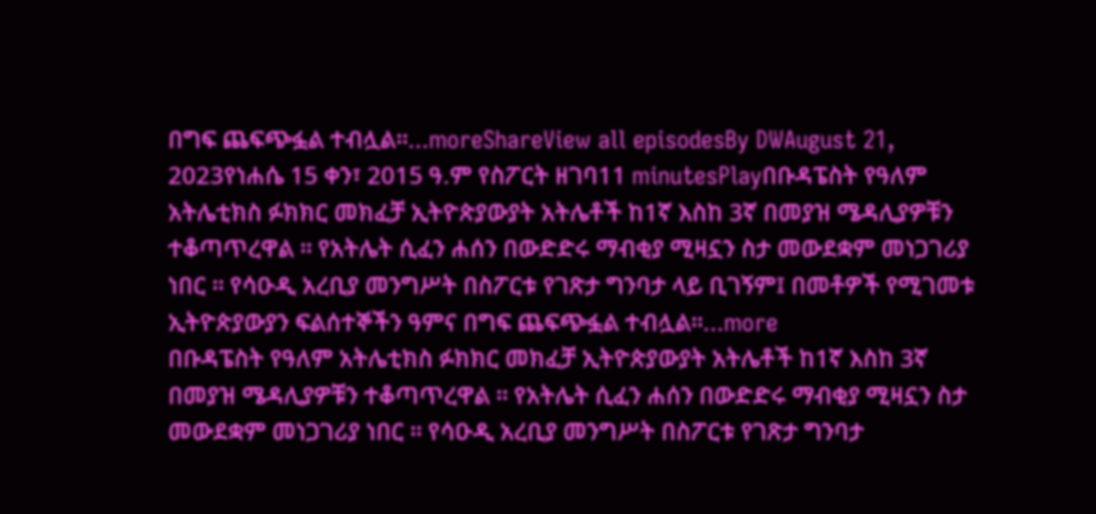በግፍ ጨፍጭፏል ተብሏል።...moreShareView all episodesBy DWAugust 21, 2023የነሐሴ 15 ቀን፣ 2015 ዓ.ም የስፖርት ዘገባ11 minutesPlayበቡዳፔስት የዓለም አትሌቲክስ ፉክክር መክፈቻ ኢትዮጵያውያት አትሌቶች ከ1ኛ እስከ 3ኛ በመያዝ ሜዳሊያዎቹን ተቆጣጥረዋል ። የአትሌት ሲፈን ሐሰን በውድድሩ ማብቂያ ሚዛኗን ስታ መውደቋም መነጋገሪያ ነበር ። የሳዑዲ አረቢያ መንግሥት በስፖርቱ የገጽታ ግንባታ ላይ ቢገኝም፤ በመቶዎች የሚገመቱ ኢትዮጵያውያን ፍልሰተኞችን ዓምና በግፍ ጨፍጭፏል ተብሏል።...more
በቡዳፔስት የዓለም አትሌቲክስ ፉክክር መክፈቻ ኢትዮጵያውያት አትሌቶች ከ1ኛ እስከ 3ኛ በመያዝ ሜዳሊያዎቹን ተቆጣጥረዋል ። የአትሌት ሲፈን ሐሰን በውድድሩ ማብቂያ ሚዛኗን ስታ መውደቋም መነጋገሪያ ነበር ። የሳዑዲ አረቢያ መንግሥት በስፖርቱ የገጽታ ግንባታ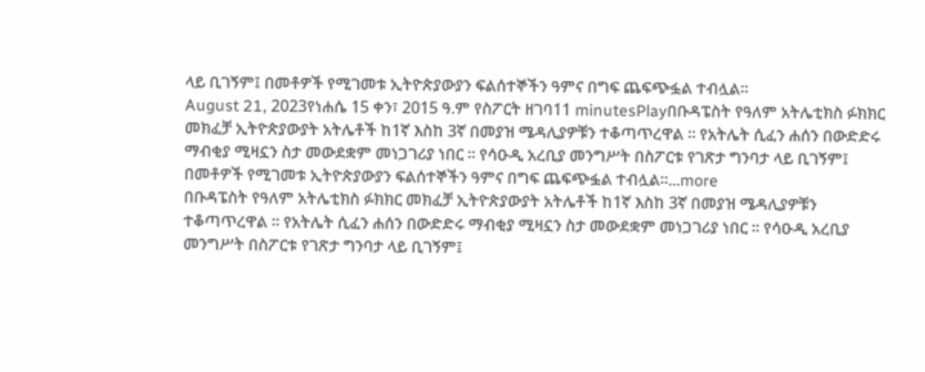ላይ ቢገኝም፤ በመቶዎች የሚገመቱ ኢትዮጵያውያን ፍልሰተኞችን ዓምና በግፍ ጨፍጭፏል ተብሏል።
August 21, 2023የነሐሴ 15 ቀን፣ 2015 ዓ.ም የስፖርት ዘገባ11 minutesPlayበቡዳፔስት የዓለም አትሌቲክስ ፉክክር መክፈቻ ኢትዮጵያውያት አትሌቶች ከ1ኛ እስከ 3ኛ በመያዝ ሜዳሊያዎቹን ተቆጣጥረዋል ። የአትሌት ሲፈን ሐሰን በውድድሩ ማብቂያ ሚዛኗን ስታ መውደቋም መነጋገሪያ ነበር ። የሳዑዲ አረቢያ መንግሥት በስፖርቱ የገጽታ ግንባታ ላይ ቢገኝም፤ በመቶዎች የሚገመቱ ኢትዮጵያውያን ፍልሰተኞችን ዓምና በግፍ ጨፍጭፏል ተብሏል።...more
በቡዳፔስት የዓለም አትሌቲክስ ፉክክር መክፈቻ ኢትዮጵያውያት አትሌቶች ከ1ኛ እስከ 3ኛ በመያዝ ሜዳሊያዎቹን ተቆጣጥረዋል ። የአትሌት ሲፈን ሐሰን በውድድሩ ማብቂያ ሚዛኗን ስታ መውደቋም መነጋገሪያ ነበር ። የሳዑዲ አረቢያ መንግሥት በስፖርቱ የገጽታ ግንባታ ላይ ቢገኝም፤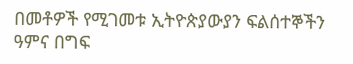በመቶዎች የሚገመቱ ኢትዮጵያውያን ፍልሰተኞችን ዓምና በግፍ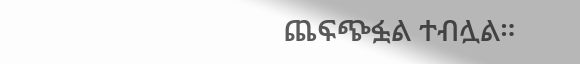ጨፍጭፏል ተብሏል።